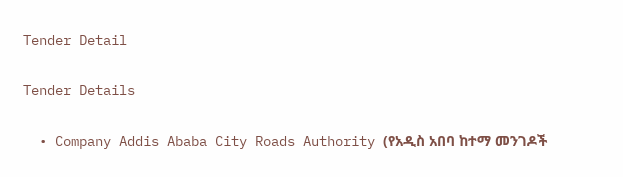Tender Detail

Tender Details

  • Company Addis Ababa City Roads Authority (የአዲስ አበባ ከተማ መንገዶች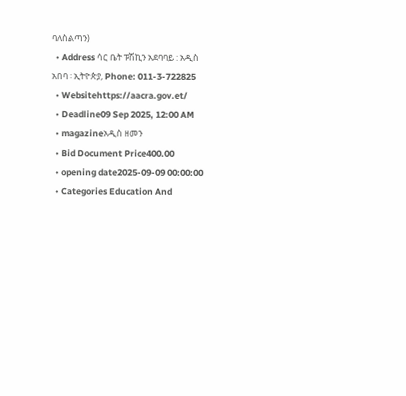ባለስልጣን)
  • Address ሳር ቤት ፑሽኪን አደባባይ : አዲስ አበባ ፡ ኢትዮጵያ, Phone: 011-3-722825
  • Websitehttps://aacra.gov.et/
  • Deadline09 Sep 2025, 12:00 AM
  • magazineአዲስ ዘመን
  • Bid Document Price400.00
  • opening date2025-09-09 00:00:00
  • Categories Education And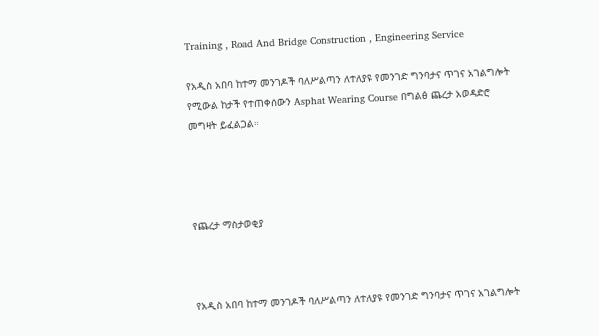Training , Road And Bridge Construction , Engineering Service

የአዲስ አበባ ከተማ መንገዶች ባለሥልጣን ለተለያዩ የመንገድ ግንባታና ጥገና አገልግሎት የሚውል ከታች የተጠቀሰውን Asphat Wearing Course በግልፅ ጨረታ አወዳድሮ መግዛት ይፈልጋል።




የጨረታ ማስታወቂያ



የአዲስ አበባ ከተማ መንገዶች ባለሥልጣን ለተለያዩ የመንገድ ግንባታና ጥገና አገልግሎት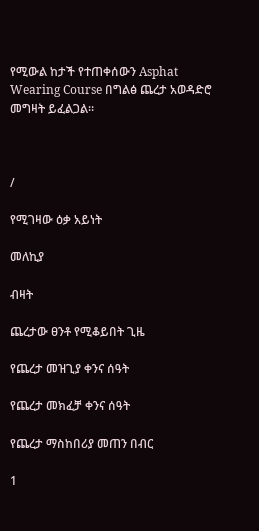የሚውል ከታች የተጠቀሰውን Asphat Wearing Course በግልፅ ጨረታ አወዳድሮ መግዛት ይፈልጋል።



/

የሚገዛው ዕቃ አይነት

መለኪያ

ብዛት

ጨረታው ፀንቶ የሚቆይበት ጊዜ

የጨረታ መዝጊያ ቀንና ሰዓት

የጨረታ መክፈቻ ቀንና ሰዓት

የጨረታ ማስከበሪያ መጠን በብር

1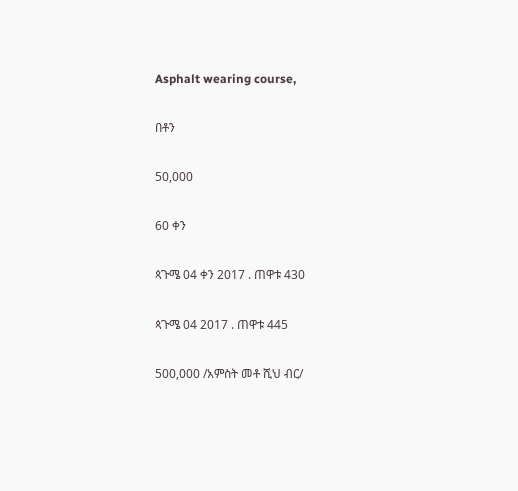Asphalt wearing course,

በቶን

50,000

60 ቀን

ጳጉሜ 04 ቀን 2017 . ጠዋቱ 430

ጳጉሜ 04 2017 . ጠዋቱ 445

500,000 /አምስት መቶ ሺህ ብር/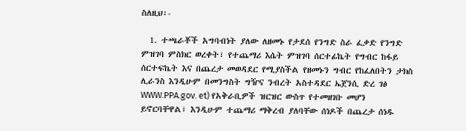ስለዚህ፡-

  1. ተጫራቾች አግባብነት ያለው ለዘመኑ የታደሰ የንግድ ስራ ፈቃድ የንግድ ምዝገባ ምስክር ወረቀት፣ የተጨማሪ እሴት ምዝገባ ሰርተፊኬት የግብር ከፋይ ሰርተፍኬት እና በጨረታ መወዳደር የሚያስችል የዘመኑን ግብር የከፈለበትን ታክስ ሊራንስ እንዲሁም በመንግስት ግዥና ንብረት አስተዳደር ኤጀንሲ ድረ ገፅ WWW.PPA.gov. et) የአቅራቢዎች ዝርዝር ውስጥ የተመዘገቡ መሆን ይኖርባቸዋል፣ እንዲሁም ተጨማሪ ማቅረብ ያለባቸው ሰነዶች በጨረታ ሰነዱ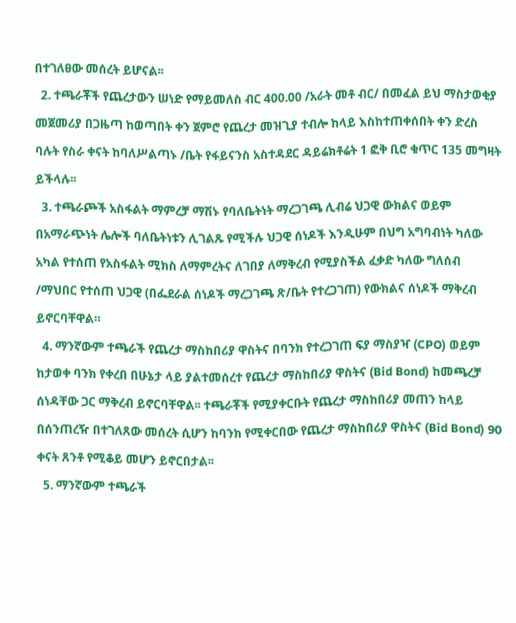በተገለፀው መሰረት ይሆናል፡፡
  2. ተጫራቾች የጨረታውን ሠነድ የማይመለስ ብር 400.00 /አራት መቶ ብር/ በመፈል ይህ ማስታወቂያ መጀመሪያ በጋዜጣ ከወጣበት ቀን ጀምሮ የጨረታ መዝጊያ ተብሎ ከላይ እስከተጠቀሰበት ቀን ድረስ ባሉት የስራ ቀናት ከባለሥልጣኑ /ቤት የፋይናንስ አስተዳደር ዳይሬክቶሬት 1 ፎቅ ቢሮ ቁጥር 135 መግዛት ይችላሉ፡፡
  3. ተጫራጮች አስፋልት ማምረቻ ማሽኑ የባለቤትነት ማረጋገጫ ሊብሬ ህጋዊ ውክልና ወይም በአማራጭነት ሌሎች ባለቤትነቱን ሊገልጹ የሚችሉ ህጋዊ ሰነዶች እንዲሁም በህግ አግባብነት ካለው አካል የተሰጠ የአስፋልት ሚክስ ለማምረትና ለገበያ ለማቅረብ የሚያስችል ፈቃድ ካለው ግለሰብ /ማህበር የተሰጠ ህጋዊ (በፌደራል ሰነዶች ማረጋገጫ ጽ/ቤት የተረጋገጠ) የውክልና ሰነዶች ማቅረብ ይኖርባቸዋል።
  4. ማንኛውም ተጫራች የጨረታ ማስከበሪያ ዋስትና በባንክ የተረጋገጠ ፍያ ማስያዣ (CPO) ወይም ከታወቀ ባንክ የቀረበ በሁኔታ ላይ ያልተመሰረተ የጨረታ ማስከበሪያ ዋስትና (Bid Bond) ከመጫረቻ ሰነዳቸው ጋር ማቅረብ ይኖርባቸዋል፡፡ ተጫራቾች የሚያቀርቡት የጨረታ ማስከበሪያ መጠን ከላይ በሰንጠረዥ በተገለጸው መሰረት ሲሆን ከባንክ የሚቀርበው የጨረታ ማስከበሪያ ዋስትና (Bid Bond) 90 ቀናት ጸንቶ የሚቆይ መሆን ይኖርበታል፡፡
  5. ማንኛውም ተጫራች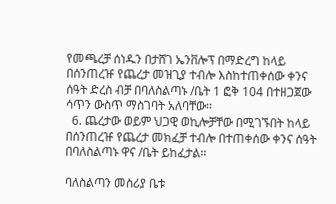የመጫረቻ ሰነዱን በታሸገ ኤንቨሎፕ በማድረግ ከላይ በሰንጠረዡ የጨረታ መዝጊያ ተብሎ እስከተጠቀሰው ቀንና ሰዓት ድረስ ብቻ በባለስልጣኑ /ቤት 1 ፎቅ 104 በተዘጋጀው ሳጥን ውስጥ ማስገባት አለባቸው፡፡
  6. ጨረታው ወይም ህጋዊ ወኪሎቻቸው በሚገኙበት ከላይ በሰንጠረዡ የጨረታ መክፈቻ ተብሎ በተጠቀሰው ቀንና ሰዓት በባለስልጣኑ ዋና /ቤት ይከፈታል፡፡

ባለስልጣን መስሪያ ቤቱ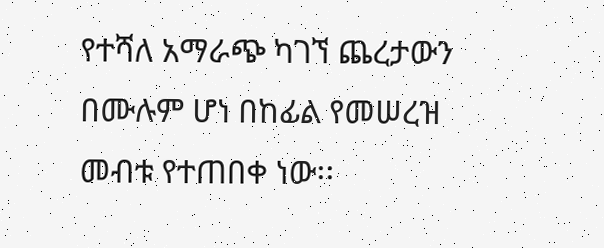የተሻለ አማራጭ ካገኘ ጨረታውን በሙሉም ሆነ በከፊል የመሠረዝ መብቱ የተጠበቀ ነው፡፡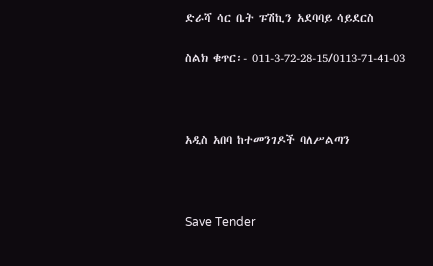ድራሻ ሳር ቤት ፑሽኪን አደባባይ ሳይደርስ

ስልክ ቁጥር፡- 011-3-72-28-15/0113-71-41-03



አዲስ አበባ ከተመንገዶች ባለሥልጣን



Save Tender